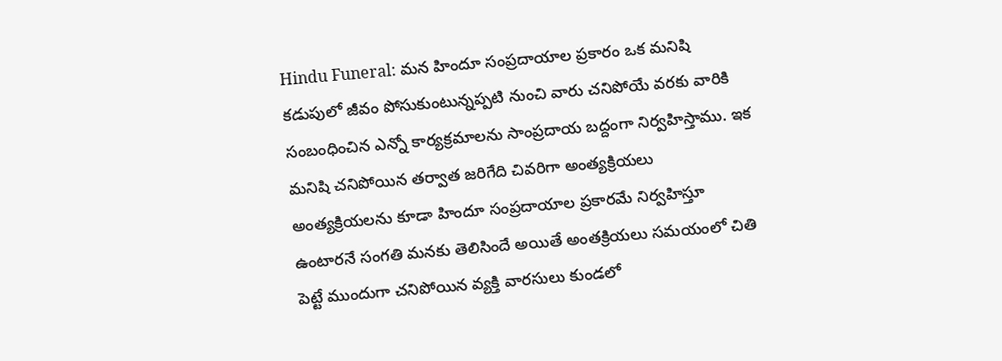Hindu Funeral: మన హిందూ సంప్రదాయాల ప్రకారం ఒక మనిషి కడుపులో జీవం పోసుకుంటున్నప్పటి నుంచి వారు చనిపోయే వరకు వారికి సంబంధించిన ఎన్నో కార్యక్రమాలను సాంప్రదాయ బద్దంగా నిర్వహిస్తాము. ఇక మనిషి చనిపోయిన తర్వాత జరిగేది చివరిగా అంత్యక్రియలు అంత్యక్రియలను కూడా హిందూ సంప్రదాయాల ప్రకారమే నిర్వహిస్తూ ఉంటారనే సంగతి మనకు తెలిసిందే అయితే అంతక్రియలు సమయంలో చితి పెట్టే ముందుగా చనిపోయిన వ్యక్తి వారసులు కుండలో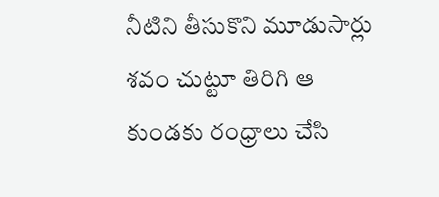నీటిని తీసుకొని మూడుసార్లు శవం చుట్టూ తిరిగి ఆ కుండకు రంధ్రాలు చేసి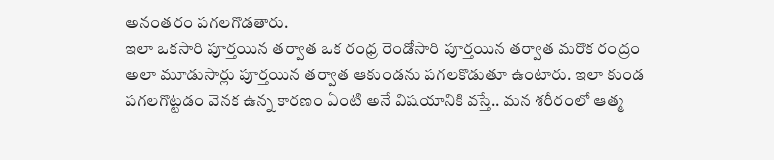అనంతరం పగలగొడతారు.
ఇలా ఒకసారి పూర్తయిన తర్వాత ఒక రంధ్ర రెండోసారి పూర్తయిన తర్వాత మరొక రంద్రం అలా మూడుసార్లు పూర్తయిన తర్వాత ఆకుండను పగలకొడుతూ ఉంటారు. ఇలా కుండ పగలగొట్టడం వెనక ఉన్న కారణం ఏంటి అనే విషయానికి వస్తే.. మన శరీరంలో ఆత్మ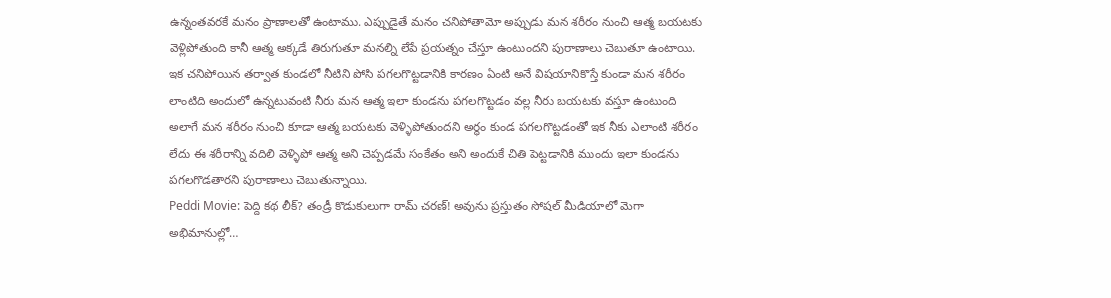ఉన్నంతవరకే మనం ప్రాణాలతో ఉంటాము. ఎప్పుడైతే మనం చనిపోతామో అప్పుడు మన శరీరం నుంచి ఆత్మ బయటకు వెళ్లిపోతుంది కానీ ఆత్మ అక్కడే తిరుగుతూ మనల్ని లేపే ప్రయత్నం చేస్తూ ఉంటుందని పురాణాలు చెబుతూ ఉంటాయి.
ఇక చనిపోయిన తర్వాత కుండలో నీటిని పోసి పగలగొట్టడానికి కారణం ఏంటి అనే విషయానికొస్తే కుండా మన శరీరం లాంటిది అందులో ఉన్నటువంటి నీరు మన ఆత్మ ఇలా కుండను పగలగొట్టడం వల్ల నీరు బయటకు వస్తూ ఉంటుంది అలాగే మన శరీరం నుంచి కూడా ఆత్మ బయటకు వెళ్ళిపోతుందని అర్థం కుండ పగలగొట్టడంతో ఇక నీకు ఎలాంటి శరీరం లేదు ఈ శరీరాన్ని వదిలి వెళ్ళిపో ఆత్మ అని చెప్పడమే సంకేతం అని అందుకే చితి పెట్టడానికి ముందు ఇలా కుండను పగలగొడతారని పురాణాలు చెబుతున్నాయి.
Peddi Movie: పెద్ది కథ లీక్? తండ్రీ కొడుకులుగా రామ్ చరణ్! అవును ప్రస్తుతం సోషల్ మీడియాలో మెగా అభిమానుల్లో…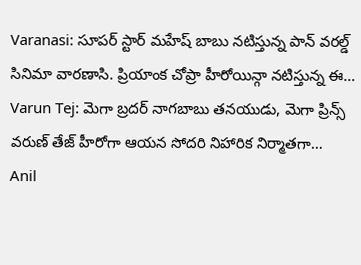Varanasi: సూపర్ స్టార్ మహేష్ బాబు నటిస్తున్న పాన్ వరల్డ్ సినిమా వారణాసి. ప్రియాంక చోప్రా హీరోయిన్గా నటిస్తున్న ఈ…
Varun Tej: మెగా బ్రదర్ నాగబాబు తనయుడు, మెగా ప్రిన్స్ వరుణ్ తేజ్ హీరోగా ఆయన సోదరి నిహారిక నిర్మాతగా…
Anil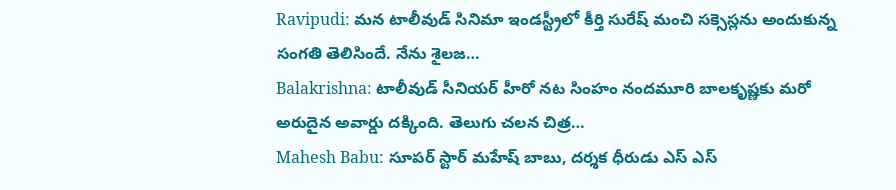Ravipudi: మన టాలీవుడ్ సినిమా ఇండస్ట్రీలో కీర్తి సురేష్ మంచి సక్సెస్లను అందుకున్న సంగతి తెలిసిందే. నేను శైలజ…
Balakrishna: టాలీవుడ్ సీనియర్ హీరో నట సింహం నందమూరి బాలకృష్ణకు మరో అరుదైన అవార్డు దక్కింది. తెలుగు చలన చిత్ర…
Mahesh Babu: సూపర్ స్టార్ మహేష్ బాబు, దర్శక ధీరుడు ఎస్ ఎస్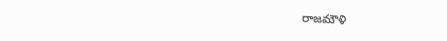రాజమౌళి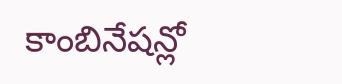కాంబినేషన్లో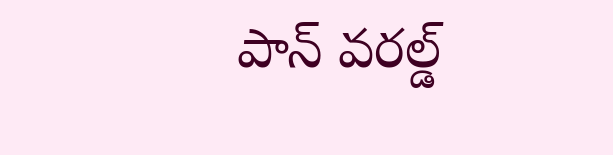పాన్ వరల్డ్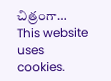చిత్రంగా…
This website uses cookies.